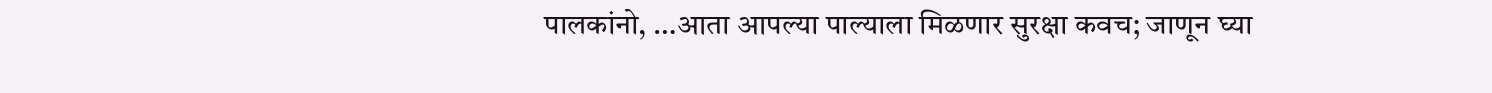पालकांनो, …आता आपल्या पाल्याला मिळणार सुरक्षा कवच; जाणून घ्या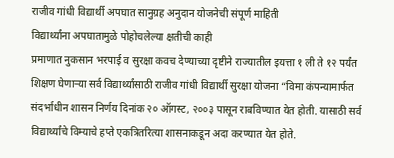राजीव गांधी विद्यार्थी अपघात सानुग्रह अनुदान योजनेची संपूर्ण माहिती
विद्यार्थ्यांना अपघातामुळे पोहोचलेल्या क्षतीची काही
प्रमाणात नुकसान भरपाई व सुरक्षा कवच देण्याच्या दृष्टीने राज्यातील इयत्ता १ ली ते १२ पर्यंत शिक्षण घेणाऱ्या सर्व विद्यार्थ्यांसाठी राजीव गांधी विद्यार्थी सुरक्षा योजना “विमा कंपन्यामार्फत संदर्भाधीन शासन निर्णय दिनांक २० ऑगस्ट, २००३ पासून राबविण्यात येत होती. यासाठी सर्व विद्यार्थ्यांचे विम्याचे हप्ते एकत्रितरित्या शासनाकडून अदा करण्यात येत होते.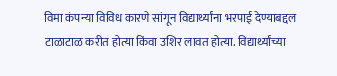विमा कंपन्या विविध कारणे सांगून विद्यार्थ्यांना भरपाई देण्याबद्दल टाळाटाळ करीत होत्या किंवा उशिर लावत होत्या. विद्यार्थ्यांच्या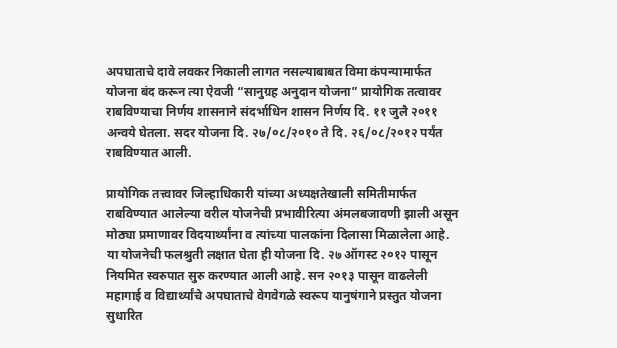अपघाताचे दावे लवकर निकाली लागत नसल्याबाबत विमा कंपन्यामार्फत योजना बंद करून त्या ऐवजी “सानुग्रह अनुदान योजना” प्रायोगिक तत्वावर राबविण्याचा निर्णय शासनाने संदर्भाधिन शासन निर्णय दि. ११ जुलै २०११ अन्वये घेतला. सदर योजना दि. २७/०८/२०१० ते दि. २६/०८/२०१२ पर्यंत राबविण्यात आली.

प्रायोगिक तत्त्वावर जिल्हाधिकारी यांच्या अध्यक्षतेखाली समितीमार्फत राबविण्यात आलेल्या वरील योजनेची प्रभावीरित्या अंमलबजावणी झाली असून मोठ्या प्रमाणावर विदयार्थ्यांना व त्यांच्या पालकांना दिलासा मिळालेला आहे. या योजनेची फलश्रुती लक्षात घेता ही योजना दि. २७ ऑगस्ट २०१२ पासून नियमित स्वरुपात सुरु करण्यात आली आहे. सन २०१३ पासून वाढलेली महागाई व विद्यार्थ्यांचे अपघाताचे वेगवेगळे स्वरूप यानुषंगाने प्रस्तुत योजना सुधारित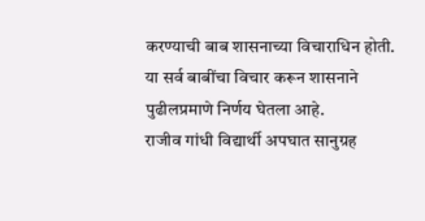करण्याची बाब शासनाच्या विचाराधिन होती. या सर्व बाबींचा विचार करून शासनाने पुढीलप्रमाणे निर्णय घेतला आहे.
राजीव गांधी विद्यार्थी अपघात सानुग्रह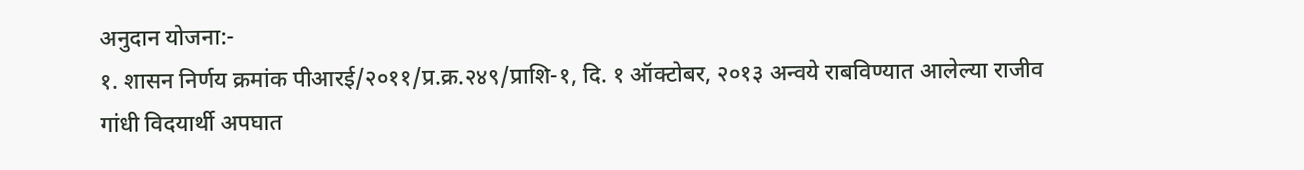अनुदान योजना:-
१. शासन निर्णय क्रमांक पीआरई/२०११/प्र.क्र.२४९/प्राशि-१, दि. १ ऑक्टोबर, २०१३ अन्वये राबविण्यात आलेल्या राजीव गांधी विदयार्थी अपघात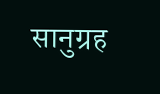सानुग्रह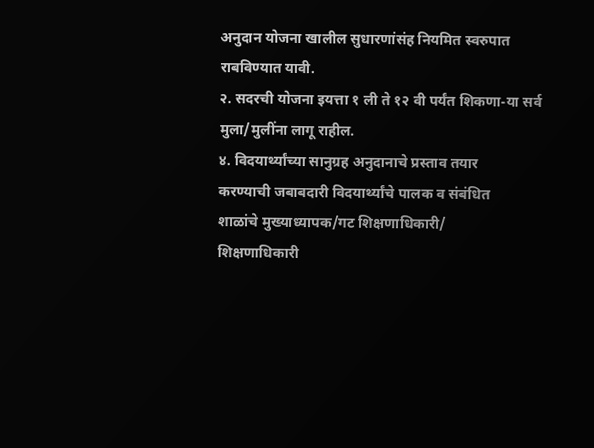अनुदान योजना खालील सुधारणांसंह नियमित स्वरुपात राबविण्यात यावी.
२. सदरची योजना इयत्ता १ ली ते १२ वी पर्यंत शिकणा-या सर्व मुला/मुलींना लागू राहील.
४. विदयार्थ्यांच्या सानुग्रह अनुदानाचे प्रस्ताव तयार
करण्याची जबाबदारी विदयार्थ्यांचे पालक व संबंधित
शाळांचे मुख्याध्यापक/गट शिक्षणाधिकारी/
शिक्षणाधिकारी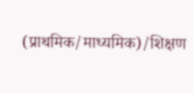(प्राथमिक/माध्यमिक)/शिक्षण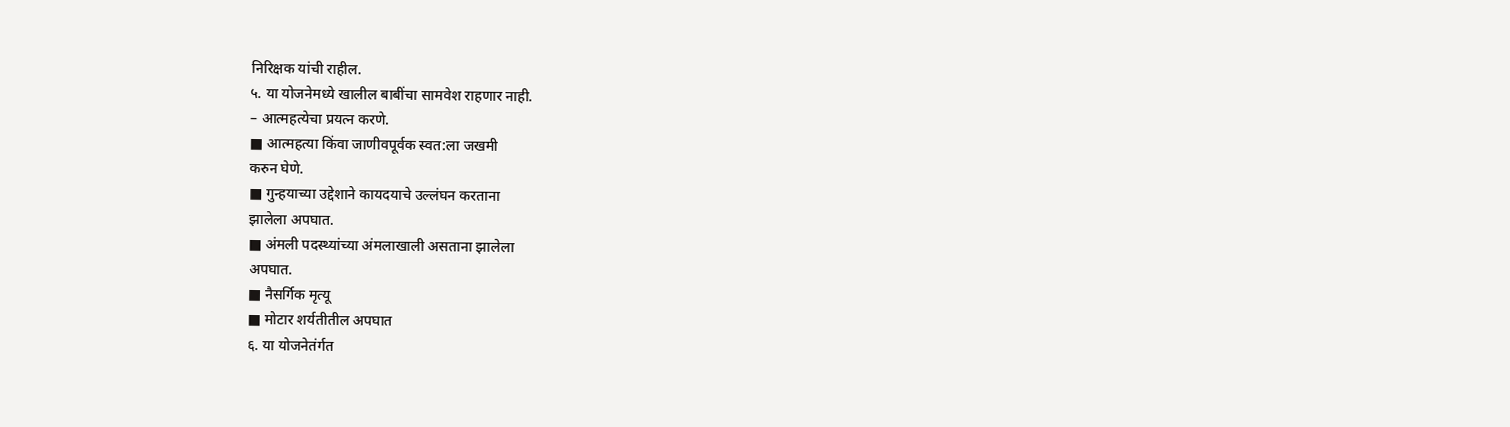निरिक्षक यांची राहील.
५. या योजनेमध्ये खालील बाबींचा सामवेश राहणार नाही.
– आत्महत्येचा प्रयत्न करणे.
■ आत्महत्या किंवा जाणीवपूर्वक स्वत:ला जखमी
करुन घेणे.
■ गुन्हयाच्या उद्देशाने कायदयाचे उल्लंघन करताना
झालेला अपघात.
■ अंमली पदस्थ्यांच्या अंमलाखाली असताना झालेला
अपघात.
■ नैसर्गिक मृत्यू
■ मोटार शर्यतीतील अपघात
६. या योजनेतंर्गत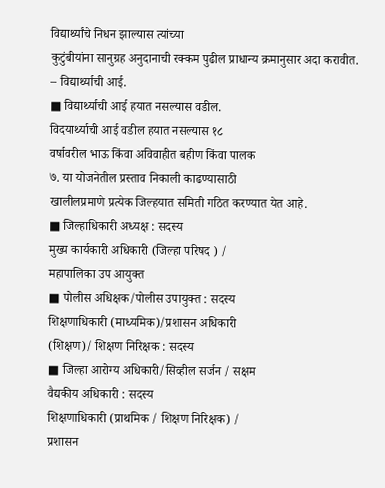विद्यार्थ्यांचे निधन झाल्यास त्यांच्या
कुटुंबीयांना सानुग्रह अनुदानाची रक्कम पुढील प्राधान्य क्रमानुसार अदा करावीत.
– विद्यार्थ्याची आई.
■ विद्यार्थ्याची आई हयात नसल्यास वडील.
विदयार्थ्याची आई वडील हयात नसल्यास १८
वर्षावरील भाऊ किंवा अविवाहीत बहीण किंवा पालक
७. या योजनेतील प्रस्ताव निकाली काढण्यासाठी
खालीलप्रमाणे प्रत्येक जिल्हयात समिती गठित करण्यात येत आहे.
■ जिल्हाधिकारी अध्यक्ष : सदस्य
मुख्य कार्यकारी अधिकारी (जिल्हा परिषद ) /
महापालिका उप आयुक्त
■ पोलीस अधिक्षक/पोलीस उपायुक्त : सदस्य
शिक्षणाधिकारी (माध्यमिक)/प्रशासन अधिकारी
(शिक्षण)/ शिक्षण निरिक्षक : सदस्य
■ जिल्हा आरोग्य अधिकारी/सिव्हील सर्जन / सक्षम
वैद्यकीय अधिकारी : सदस्य
शिक्षणाधिकारी (प्राथमिक / शिक्षण निरिक्षक) /
प्रशासन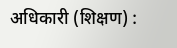अधिकारी (शिक्षण) :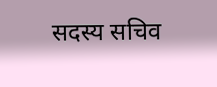सदस्य सचिव